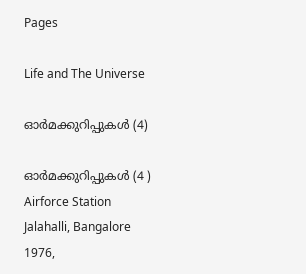Pages

Life and The Universe

ഓർമക്കുറിപ്പുകൾ (4)

ഓർമക്കുറിപ്പുകൾ (4 )
Airforce Station Jalahalli, Bangalore 1976,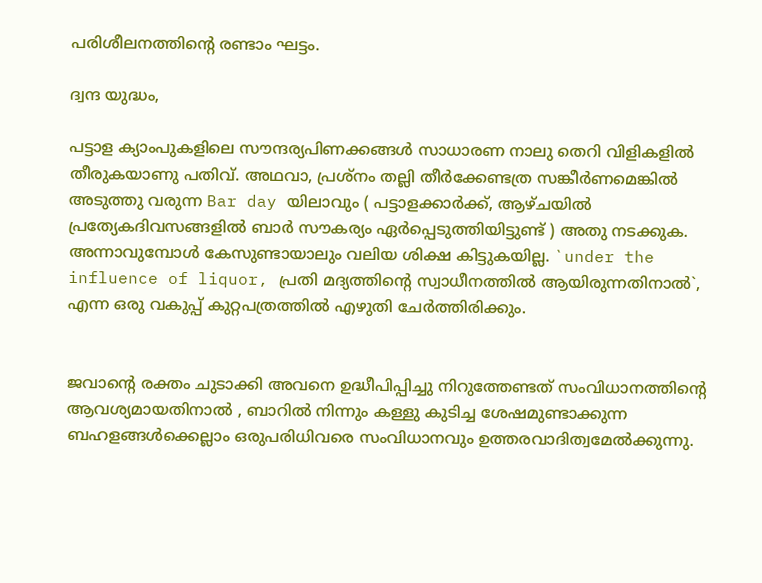പരിശീലനത്തിന്റെ രണ്ടാം ഘട്ടം.

ദ്വന്ദ യുദ്ധം,

പട്ടാള ക്യാംപുകളിലെ സൗന്ദര്യപിണക്കങ്ങൾ സാധാരണ നാലു തെറി വിളികളിൽ തീരുകയാണു പതിവ്. അഥവാ, പ്രശ്നം തല്ലി തീർക്കേണ്ടത്ര സങ്കീർണമെങ്കിൽ അടുത്തു വരുന്ന Bar day യിലാവും ( പട്ടാളക്കാർക്ക്, ആഴ്ചയിൽ പ്രത്യേകദിവസങ്ങളിൽ ബാർ സൗകര്യം ഏർപ്പെടുത്തിയിട്ടുണ്ട് ) അതു നടക്കുക. അന്നാവുമ്പോൾ കേസുണ്ടായാലും വലിയ ശിക്ഷ കിട്ടുകയില്ല. `under the influence of liquor, പ്രതി മദ്യത്തിന്റെ സ്വാധീനത്തിൽ ആയിരുന്നതിനാൽ`, എന്ന ഒരു വകുപ്പ് കുറ്റപത്രത്തിൽ എഴുതി ചേർത്തിരിക്കും.


ജവാന്റെ രക്തം ചുടാക്കി അവനെ ഉദ്ധീപിപ്പിച്ചു നിറുത്തേണ്ടത് സംവിധാനത്തിന്റെ ആവശ്യമായതിനാൽ , ബാറിൽ നിന്നും കള്ളു കുടിച്ച ശേഷമുണ്ടാക്കുന്ന ബഹളങ്ങൾക്കെല്ലാം ഒരുപരിധിവരെ സംവിധാനവും ഉത്തരവാദിത്വമേൽക്കുന്നു.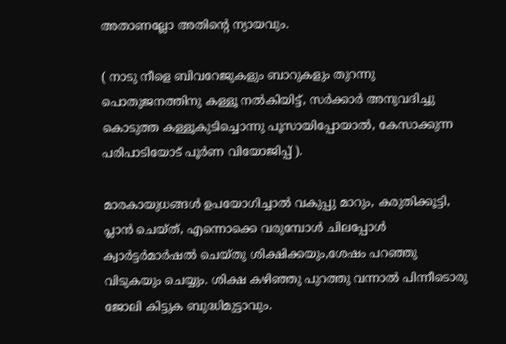അതാണല്ലോ അതിന്റെ ന്യായവും.

( നാടു നീളെ ബിവറേജുകളും ബാറുകളും തുറന്നു പൊതുജനത്തിനു കള്ളൂ നൽകിയിട്ട്, സർക്കാർ അനുവദിച്ചു കൊടുത്ത കള്ളൂകുടിച്ചൊന്നു പൂസായിപ്പോയാൽ, കേസാക്കുന്ന പരിപാടിയോട് പൂർണ വിയോജിപ്പ് ).

മാരകായുധങ്ങൾ ഉപയോഗിച്ചാൽ വകുപ്പു മാറും, കരുതിക്കൂട്ടി, പ്ലാൻ ചെയ്ത്, എന്നൊക്കെ വരുമ്പോൾ ചിലപ്പോൾ ക്വാർട്ടർമാർഷൽ ചെയ്തു ശിക്ഷിക്കയും,ശേഷം പറഞ്ഞു വിടുകയും ചെയ്യും. ശിക്ഷ കഴിഞ്ഞു പുറത്തു വന്നാൽ പിന്നീടൊരു ജോലി കിട്ടുക ബുദ്ധിമുട്ടാവും.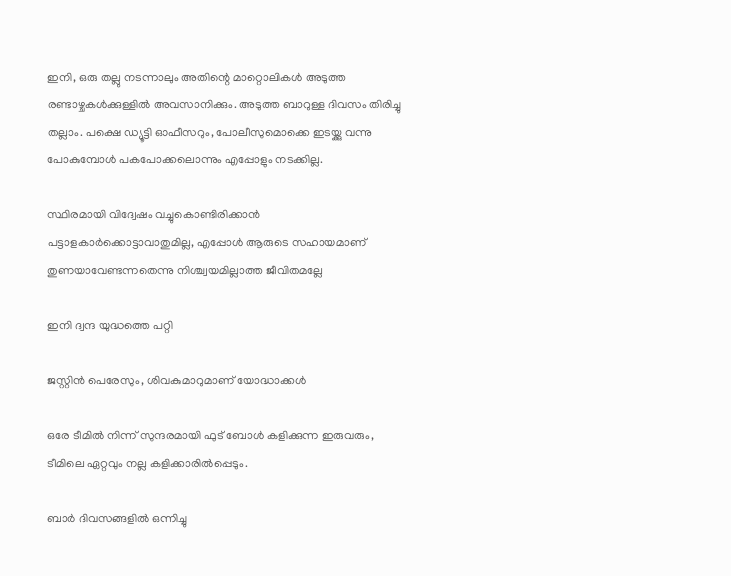ഇനി, ഒരു തല്ലു നടന്നാലും അതിന്റെ മാറ്റൊലികൾ അടുത്ത രണ്ടാഴ്ചകൾക്കുള്ളിൽ അവസാനിക്കും. അടുത്ത ബാറുള്ള ദിവസം തിരിച്ചു തല്ലാം. പക്ഷെ ഡ്യൂട്ടി ഓഫീസറും, പോലീസുമൊക്കെ ഇടയ്ക്കു വന്നു പോകുമ്പോൾ പകപോക്കലൊന്നും എപ്പോളും നടക്കില്ല.

സ്ഥിരമായി വിദ്വേഷം വച്ചുകൊണ്ടിരിക്കാൻ പട്ടാളകാർക്കൊട്ടാവാതുമില്ല, എപ്പോൾ ആരുടെ സഹായമാണ് തുണയാവേണ്ടന്നതെന്നു നിശ്ച്വയമില്ലാത്ത ജീവിതമല്ലേ

ഇനി ദ്വന്ദ യുദ്ധത്തെ പറ്റി

ജസ്റ്റിൻ പെരേസും, ശിവകുമാറുമാണ് യോദ്ധാക്കൾ

ഒരേ ടീമിൽ നിന്ന് സുന്ദരമായി ഫുട് ബോൾ കളിക്കുന്ന ഇരുവരും, ടീമിലെ ഏറ്റവും നല്ല കളിക്കാരിൽപ്പെടും.

ബാർ ദിവസങ്ങളിൽ ഒന്നിച്ചു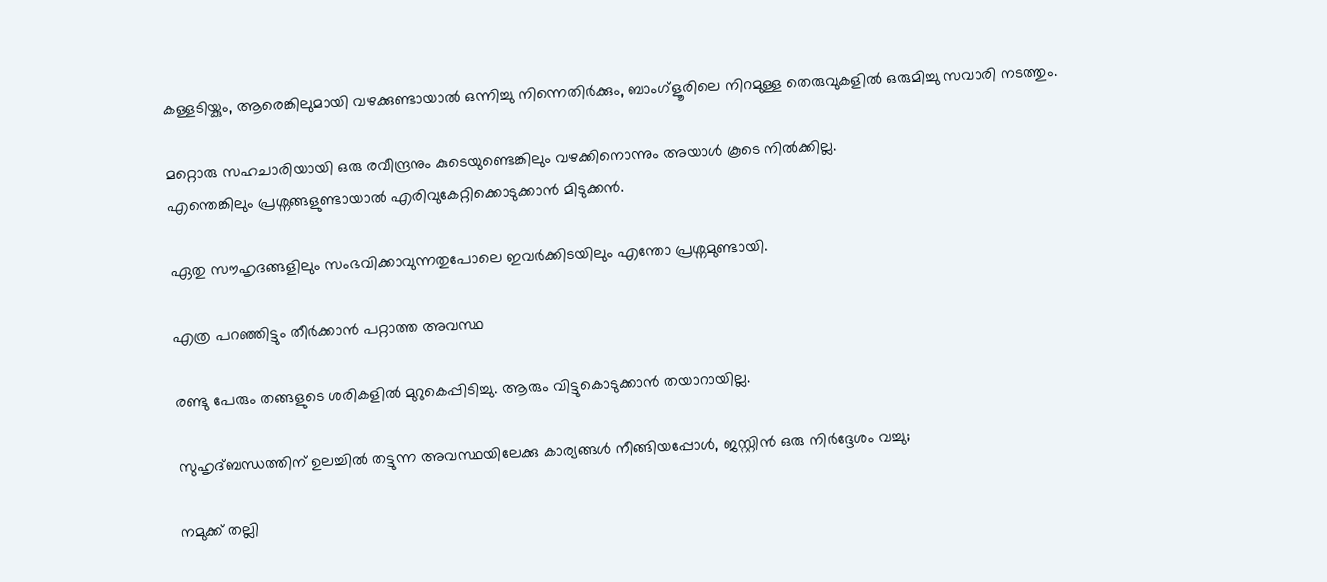കള്ളടിയ്കും, ആരെങ്കിലുമായി വഴക്കുണ്ടായാൽ ഒന്നിച്ചു നിന്നെതിർക്കും, ബാംഗ്ളൂരിലെ നിറമുള്ള തെരുവുകളിൽ ഒരുമിച്ചു സവാരി നടത്തും.

മറ്റൊരു സഹചാരിയായി ഒരു രവീന്ദ്രനും കുടെയുണ്ടെങ്കിലും വഴക്കിനൊന്നും അയാൾ കൂടെ നിൽക്കില്ല.
എന്തെങ്കിലും പ്രശ്നങ്ങളുണ്ടായാൽ എരിവുകേറ്റിക്കൊടുക്കാൻ മിടുക്കൻ.

ഏതു സൗഹൃദങ്ങളിലും സംഭവിക്കാവുന്നതുപോലെ ഇവർക്കിടയിലും എന്തോ പ്രശ്നമുണ്ടായി.

എത്ര പറഞ്ഞിട്ടും തീർക്കാൻ പറ്റാത്ത അവസ്ഥ

രണ്ടു പേരും തങ്ങളുടെ ശരികളിൽ മുറുകെപ്പിടിച്ചു. ആരും വിട്ടുകൊടുക്കാൻ തയാറായില്ല.

സുഹൃദ്ബന്ധത്തിന് ഉലച്ചിൽ തട്ടുന്ന അവസ്ഥയിലേക്കു കാര്യങ്ങൾ നീങ്ങിയപ്പോൾ, ജസ്റ്റിൻ ഒരു നിർദ്ദേശം വച്ചു;

നമുക്ക് തല്ലി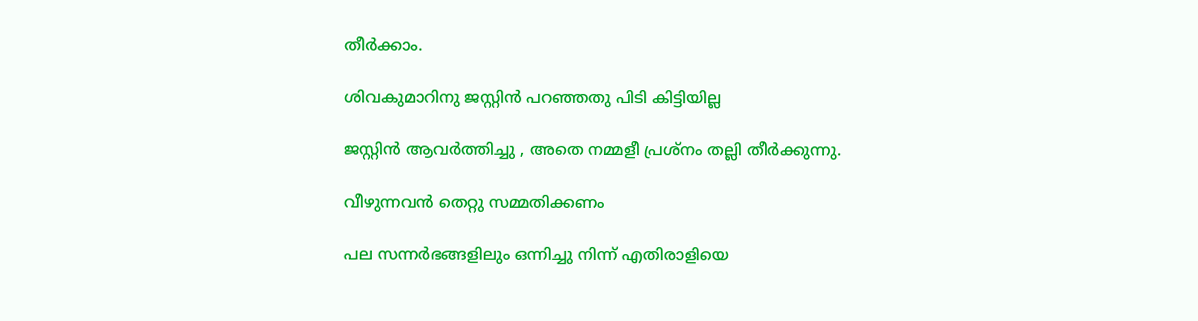തീർക്കാം.

ശിവകുമാറിനു ജസ്റ്റിൻ പറഞ്ഞതു പിടി കിട്ടിയില്ല

ജസ്റ്റിൻ ആവർത്തിച്ചു , അതെ നമ്മളീ പ്രശ്നം തല്ലി തീർക്കുന്നു.

വീഴുന്നവൻ തെറ്റു സമ്മതിക്കണം

പല സന്നർഭങ്ങളിലും ഒന്നിച്ചു നിന്ന് എതിരാളിയെ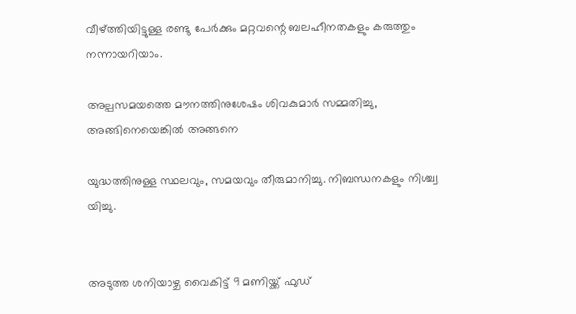വീഴ്ത്തിയിട്ടുള്ള രണ്ടു പേർക്കും മറ്റവന്റെ ബലഹീനതകളും കരുത്തും നന്നായറിയാം.

അല്പസമയത്തെ മൗനത്തിനുശേഷം ശിവകുമാർ സമ്മതിച്ചു, അങ്ങിനെയെങ്കിൽ അങ്ങനെ

യുദ്ധത്തിനുള്ള സ്ഥലവും, സമയവും തീരുമാനിച്ചു. നിബന്ധനകളും നിശ്ച്വ യിച്ചു.


അടുത്ത ശനിയാഴ്ച വൈകിട്ട് 9 മണിയ്ക്ക് ഫുഡ്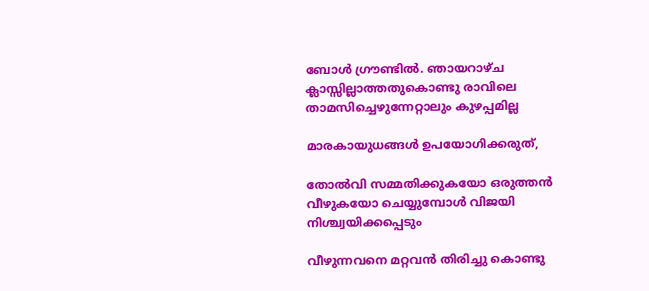ബോൾ ഗ്രൗണ്ടിൽ. ഞായറാഴ്ച ക്ലാസ്സില്ലാത്തതുകൊണ്ടു രാവിലെ താമസിച്ചെഴുന്നേറ്റാലും കുഴപ്പമില്ല

മാരകായുധങ്ങൾ ഉപയോഗിക്കരുത്,

തോൽവി സമ്മതിക്കുകയോ ഒരുത്തൻ വീഴുകയോ ചെയ്യുമ്പോൾ വിജയി നിശ്ച്വയിക്കപ്പെടും

വീഴുന്നവനെ മറ്റവൻ തിരിച്ചു കൊണ്ടു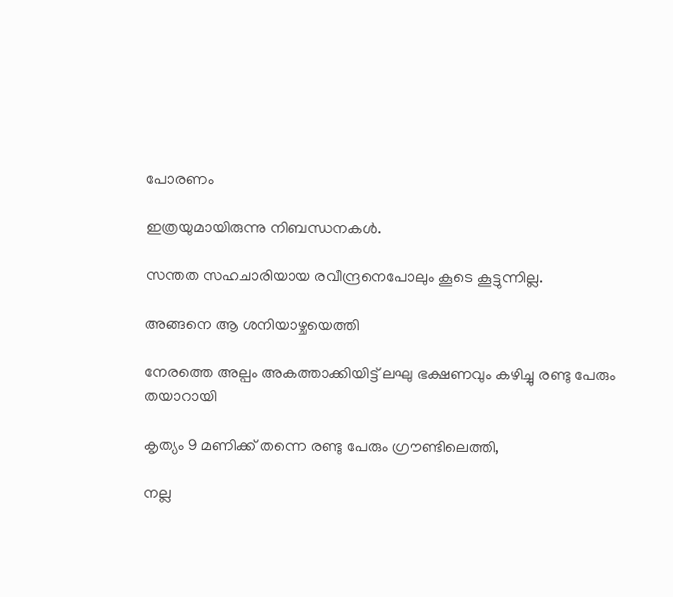പോരണം

ഇത്രയുമായിരുന്നു നിബന്ധനകൾ.

സന്തത സഹചാരിയായ രവീന്ദ്രനെപോലും കൂടെ കൂട്ടുന്നില്ല.

അങ്ങനെ ആ ശനിയാഴ്ചയെത്തി

നേരത്തെ അല്പം അകത്താക്കിയിട്ട് ലഘു ഭക്ഷണവും കഴിച്ചു രണ്ടു പേരും തയാറായി

കൃത്യം 9 മണിക്ക് തന്നെ രണ്ടു പേരും ഗ്രൗണ്ടിലെത്തി,

നല്ല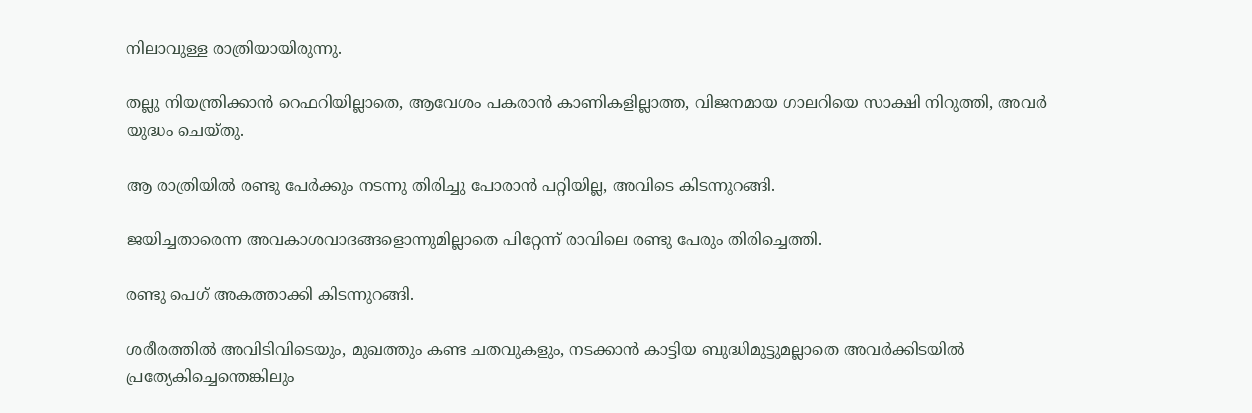നിലാവുള്ള രാത്രിയായിരുന്നു.

തല്ലു നിയന്ത്രിക്കാൻ റെഫറിയില്ലാതെ, ആവേശം പകരാൻ കാണികളില്ലാത്ത, വിജനമായ ഗാലറിയെ സാക്ഷി നിറുത്തി, അവർ യുദ്ധം ചെയ്തു.

ആ രാത്രിയിൽ രണ്ടു പേർക്കും നടന്നു തിരിച്ചു പോരാൻ പറ്റിയില്ല, അവിടെ കിടന്നുറങ്ങി.

ജയിച്ചതാരെന്ന അവകാശവാദങ്ങളൊന്നുമില്ലാതെ പിറ്റേന്ന് രാവിലെ രണ്ടു പേരും തിരിച്ചെത്തി.

രണ്ടു പെഗ് അകത്താക്കി കിടന്നുറങ്ങി.

ശരീരത്തിൽ അവിടിവിടെയും, മുഖത്തും കണ്ട ചതവുകളും, നടക്കാൻ കാട്ടിയ ബുദ്ധിമുട്ടുമല്ലാതെ അവർക്കിടയിൽ പ്രത്യേകിച്ചെന്തെങ്കിലും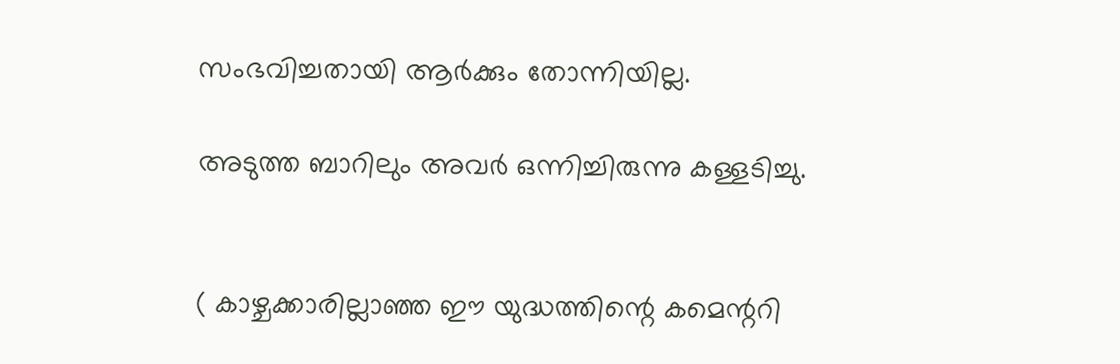സംഭവിച്ചതായി ആർക്കും തോന്നിയില്ല.

അടുത്ത ബാറിലും അവർ ഒന്നിച്ചിരുന്നു കള്ളടിച്ചു.


( കാഴ്ചക്കാരില്ലാഞ്ഞ ഈ യുദ്ധത്തിന്റെ കമെന്ററി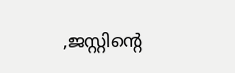,ജസ്റ്റിന്റെ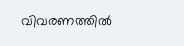വിവരണത്തിൽ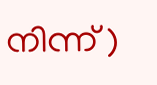നിന്ന് )